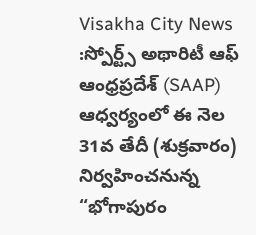Visakha City News :స్పోర్ట్స్ అథారిటీ ఆఫ్ ఆంధ్రప్రదేశ్ (SAAP) ఆధ్వర్యంలో ఈ నెల 31వ తేదీ (శుక్రవారం) నిర్వహించనున్న “భోగాపురం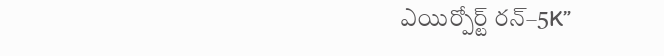ఎయిర్పోర్ట్ రన్–5K”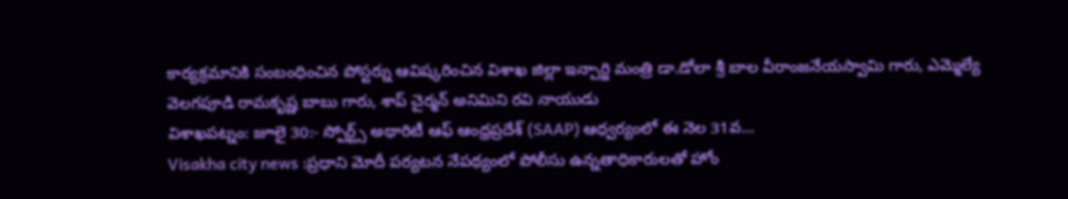కార్యక్రమానికి సంబంధించిన పోస్టర్ను ఆవిష్కరించిన విశాఖ జిల్లా ఇన్చార్జి మంత్రి డా.డోలా శ్రీ బాల వీరాంజనేయస్వామి గారు, ఎమ్మెల్యే వెలగపూడి రామకృష్ణ బాబు గారు, శాప్ చైర్మన్ అనిమిని రవి నాయుడు
విశాఖపట్నం: జూలై 30:- స్పోర్ట్స్ అథారిటీ ఆఫ్ ఆంధ్రప్రదేశ్ (SAAP) ఆధ్వర్యంలో ఈ నెల 31వ…
Visakha city news :ప్రధాని మోదీ పర్యటన నేపథ్యంలో పోలీసు ఉన్నతాధికారులతో హోం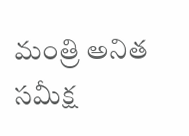మంత్రి అనిత సమీక్ష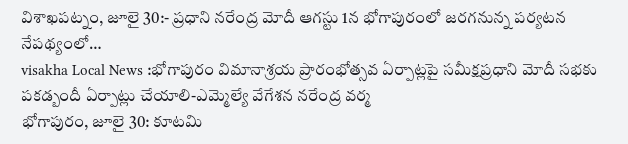విశాఖపట్నం, జూలై 30:- ప్రధాని నరేంద్ర మోదీ ఆగస్టు 1న భోగాపురంలో జరగనున్న పర్యటన నేపథ్యంలో…
visakha Local News :భోగాపురం విమానాశ్రయ ప్రారంభోత్సవ ఏర్పాట్లపై సమీక్షప్రధాని మోదీ సభకు పకడ్బందీ ఏర్పాట్లు చేయాలి-ఎమ్మెల్యే వేగేశన నరేంద్ర వర్మ
భోగాపురం, జూలై 30: కూటమి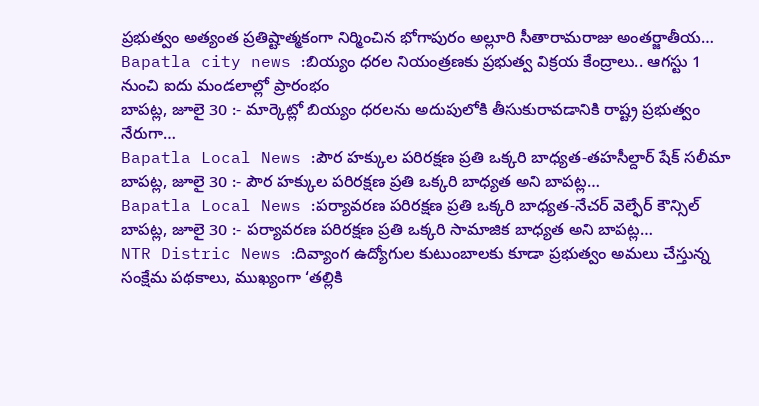ప్రభుత్వం అత్యంత ప్రతిష్టాత్మకంగా నిర్మించిన భోగాపురం అల్లూరి సీతారామరాజు అంతర్జాతీయ…
Bapatla city news :బియ్యం ధరల నియంత్రణకు ప్రభుత్వ విక్రయ కేంద్రాలు.. ఆగస్టు 1 నుంచి ఐదు మండలాల్లో ప్రారంభం
బాపట్ల, జూలై 30 :- మార్కెట్లో బియ్యం ధరలను అదుపులోకి తీసుకురావడానికి రాష్ట్ర ప్రభుత్వం నేరుగా…
Bapatla Local News :పౌర హక్కుల పరిరక్షణ ప్రతి ఒక్కరి బాధ్యత-తహసీల్దార్ షేక్ సలీమా
బాపట్ల, జూలై 30 :- పౌర హక్కుల పరిరక్షణ ప్రతి ఒక్కరి బాధ్యత అని బాపట్ల…
Bapatla Local News :పర్యావరణ పరిరక్షణ ప్రతి ఒక్కరి బాధ్యత-నేచర్ వెల్ఫేర్ కౌన్సిల్
బాపట్ల, జూలై 30 :- పర్యావరణ పరిరక్షణ ప్రతి ఒక్కరి సామాజిక బాధ్యత అని బాపట్ల…
NTR Distric News :దివ్యాంగ ఉద్యోగుల కుటుంబాలకు కూడా ప్రభుత్వం అమలు చేస్తున్న సంక్షేమ పథకాలు, ముఖ్యంగా ‘తల్లికి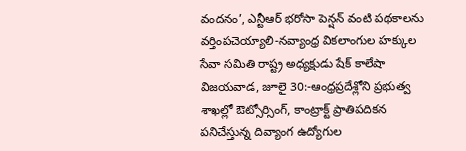వందనం’, ఎన్టీఆర్ భరోసా పెన్షన్ వంటి పథకాలను వర్తింపచెయ్యాలి-నవ్యాంధ్ర వికలాంగుల హక్కుల సేవా సమితి రాష్ట్ర అధ్యక్షుడు షేక్ కాలేషా
విజయవాడ, జూలై 30:-ఆంధ్రప్రదేశ్లోని ప్రభుత్వ శాఖల్లో ఔట్సోర్సింగ్, కాంట్రాక్ట్ ప్రాతిపదికన పనిచేస్తున్న దివ్యాంగ ఉద్యోగుల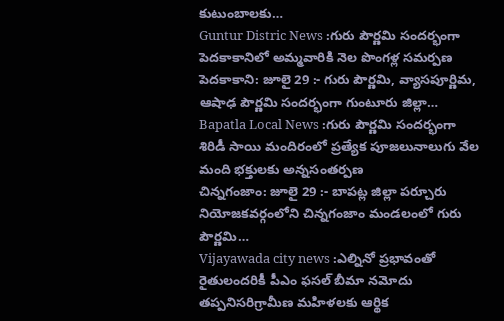కుటుంబాలకు…
Guntur Distric News :గురు పౌర్ణమి సందర్భంగా పెదకాకానిలో అమ్మవారికి నెల పొంగళ్ల సమర్పణ
పెదకాకాని: జూలై 29 :- గురు పౌర్ణమి, వ్యాసపూర్ణిమ, ఆషాఢ పౌర్ణమి సందర్భంగా గుంటూరు జిల్లా…
Bapatla Local News :గురు పౌర్ణమి సందర్భంగా శిరిడీ సాయి మందిరంలో ప్రత్యేక పూజలునాలుగు వేల మంది భక్తులకు అన్నసంతర్పణ
చిన్నగంజాం: జూలై 29 :- బాపట్ల జిల్లా పర్చూరు నియోజకవర్గంలోని చిన్నగంజాం మండలంలో గురు పౌర్ణమి…
Vijayawada city news :ఎల్నినో ప్రభావంతో రైతులందరికీ పీఎం ఫసల్ బీమా నమోదు తప్పనిసరిగ్రామీణ మహిళలకు ఆర్థిక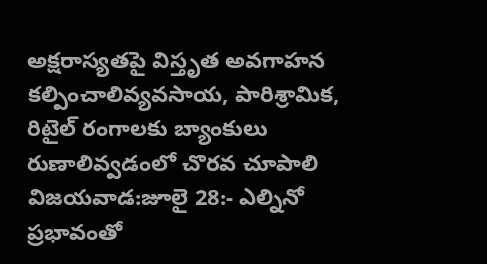అక్షరాస్యతపై విస్తృత అవగాహన కల్పించాలివ్యవసాయ, పారిశ్రామిక, రిటైల్ రంగాలకు బ్యాంకులు రుణాలివ్వడంలో చొరవ చూపాలి
విజయవాడ:జూలై 28:- ఎల్నినో ప్రభావంతో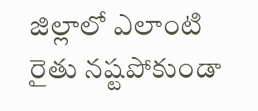జిల్లాలో ఎలాంటి రైతు నష్టపోకుండా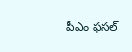పీఎం ఫసల్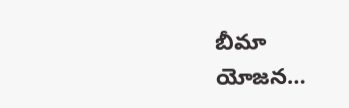బీమా యోజన…